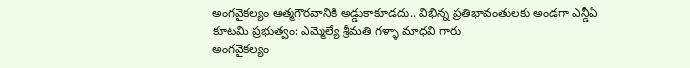అంగవైకల్యం ఆత్మగౌరవానికి అడ్డుకాకూడదు.. విభిన్న ప్రతిభావంతులకు అండగా ఎన్డీఏ కూటమి ప్రభుత్వం: ఎమ్మెల్యే శ్రీమతి గళ్ళా మాధవి గారు
అంగవైకల్యం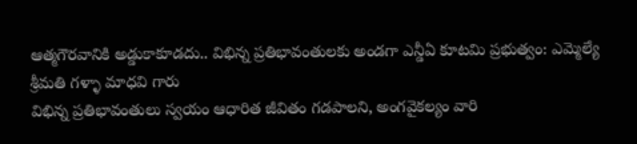ఆత్మగౌరవానికి అడ్డుకాకూడదు.. విభిన్న ప్రతిభావంతులకు అండగా ఎన్డీఏ కూటమి ప్రభుత్వం: ఎమ్మెల్యే శ్రీమతి గళ్ళా మాధవి గారు
విభిన్న ప్రతిభావంతులు స్వయం ఆధారిత జీవితం గడపాలని, అంగవైకల్యం వారి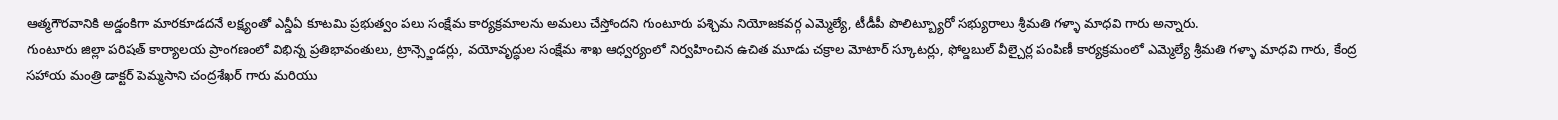ఆత్మగౌరవానికి అడ్డంకిగా మారకూడదనే లక్ష్యంతో ఎన్డీఏ కూటమి ప్రభుత్వం పలు సంక్షేమ కార్యక్రమాలను అమలు చేస్తోందని గుంటూరు పశ్చిమ నియోజకవర్గ ఎమ్మెల్యే, టీడీపీ పొలిట్బ్యూరో సభ్యురాలు శ్రీమతి గళ్ళా మాధవి గారు అన్నారు.
గుంటూరు జిల్లా పరిషత్ కార్యాలయ ప్రాంగణంలో విభిన్న ప్రతిభావంతులు, ట్రాన్స్జెండర్లు, వయోవృద్ధుల సంక్షేమ శాఖ ఆధ్వర్యంలో నిర్వహించిన ఉచిత మూడు చక్రాల మోటార్ స్కూటర్లు, ఫోల్డబుల్ వీల్చైర్ల పంపిణీ కార్యక్రమంలో ఎమ్మెల్యే శ్రీమతి గళ్ళా మాధవి గారు, కేంద్ర సహాయ మంత్రి డాక్టర్ పెమ్మసాని చంద్రశేఖర్ గారు మరియు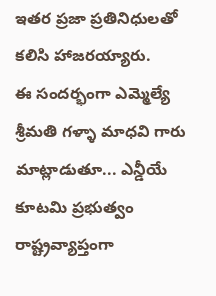ఇతర ప్రజా ప్రతినిధులతో కలిసి హాజరయ్యారు.
ఈ సందర్భంగా ఎమ్మెల్యే శ్రీమతి గళ్ళా మాధవి గారు మాట్లాడుతూ... ఎన్డీయే కూటమి ప్రభుత్వం రాష్ట్రవ్యాప్తంగా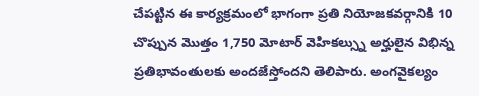చేపట్టిన ఈ కార్యక్రమంలో భాగంగా ప్రతి నియోజకవర్గానికి 10 చొప్పున మొత్తం 1,750 మోటార్ వెహికల్స్ను అర్హులైన విభిన్న ప్రతిభావంతులకు అందజేస్తోందని తెలిపారు. అంగవైకల్యం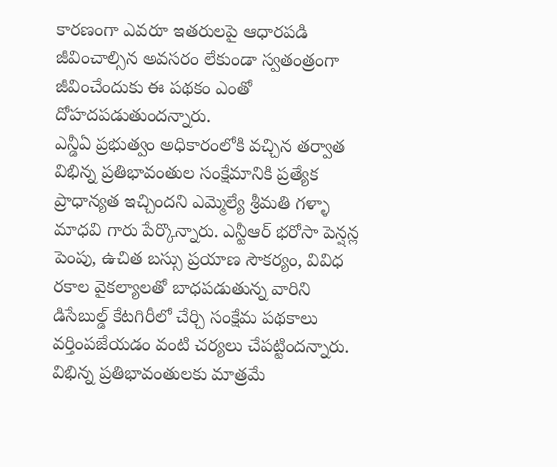కారణంగా ఎవరూ ఇతరులపై ఆధారపడి జీవించాల్సిన అవసరం లేకుండా స్వతంత్రంగా జీవించేందుకు ఈ పథకం ఎంతో దోహదపడుతుందన్నారు.
ఎన్డీఏ ప్రభుత్వం అధికారంలోకి వచ్చిన తర్వాత విభిన్న ప్రతిభావంతుల సంక్షేమానికి ప్రత్యేక ప్రాధాన్యత ఇచ్చిందని ఎమ్మెల్యే శ్రీమతి గళ్ళా మాధవి గారు పేర్కొన్నారు. ఎన్టీఆర్ భరోసా పెన్షన్ల పెంపు, ఉచిత బస్సు ప్రయాణ సౌకర్యం, వివిధ రకాల వైకల్యాలతో బాధపడుతున్న వారిని డిసేబుల్డ్ కేటగిరీలో చేర్చి సంక్షేమ పథకాలు వర్తింపజేయడం వంటి చర్యలు చేపట్టిందన్నారు.
విభిన్న ప్రతిభావంతులకు మాత్రమే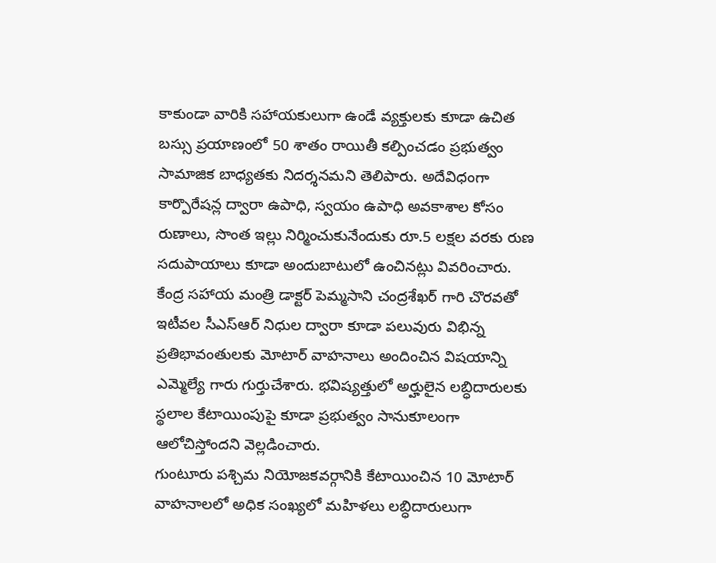కాకుండా వారికి సహాయకులుగా ఉండే వ్యక్తులకు కూడా ఉచిత బస్సు ప్రయాణంలో 50 శాతం రాయితీ కల్పించడం ప్రభుత్వం సామాజిక బాధ్యతకు నిదర్శనమని తెలిపారు. అదేవిధంగా కార్పొరేషన్ల ద్వారా ఉపాధి, స్వయం ఉపాధి అవకాశాల కోసం రుణాలు, సొంత ఇల్లు నిర్మించుకునేందుకు రూ.5 లక్షల వరకు రుణ సదుపాయాలు కూడా అందుబాటులో ఉంచినట్లు వివరించారు.
కేంద్ర సహాయ మంత్రి డాక్టర్ పెమ్మసాని చంద్రశేఖర్ గారి చొరవతో ఇటీవల సీఎస్ఆర్ నిధుల ద్వారా కూడా పలువురు విభిన్న ప్రతిభావంతులకు మోటార్ వాహనాలు అందించిన విషయాన్ని ఎమ్మెల్యే గారు గుర్తుచేశారు. భవిష్యత్తులో అర్హులైన లబ్ధిదారులకు స్థలాల కేటాయింపుపై కూడా ప్రభుత్వం సానుకూలంగా ఆలోచిస్తోందని వెల్లడించారు.
గుంటూరు పశ్చిమ నియోజకవర్గానికి కేటాయించిన 10 మోటార్ వాహనాలలో అధిక సంఖ్యలో మహిళలు లబ్ధిదారులుగా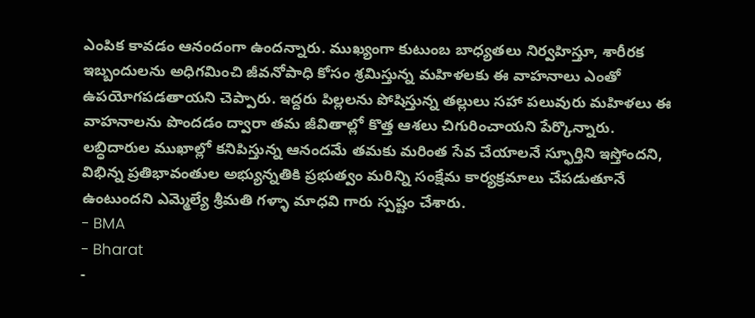ఎంపిక కావడం ఆనందంగా ఉందన్నారు. ముఖ్యంగా కుటుంబ బాధ్యతలు నిర్వహిస్తూ, శారీరక ఇబ్బందులను అధిగమించి జీవనోపాధి కోసం శ్రమిస్తున్న మహిళలకు ఈ వాహనాలు ఎంతో ఉపయోగపడతాయని చెప్పారు. ఇద్దరు పిల్లలను పోషిస్తున్న తల్లులు సహా పలువురు మహిళలు ఈ వాహనాలను పొందడం ద్వారా తమ జీవితాల్లో కొత్త ఆశలు చిగురించాయని పేర్కొన్నారు.
లబ్ధిదారుల ముఖాల్లో కనిపిస్తున్న ఆనందమే తమకు మరింత సేవ చేయాలనే స్ఫూర్తిని ఇస్తోందని, విభిన్న ప్రతిభావంతుల అభ్యున్నతికి ప్రభుత్వం మరిన్ని సంక్షేమ కార్యక్రమాలు చేపడుతూనే ఉంటుందని ఎమ్మెల్యే శ్రీమతి గళ్ళా మాధవి గారు స్పష్టం చేశారు.
- BMA
- Bharat
-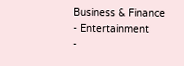Business & Finance
- Entertainment
-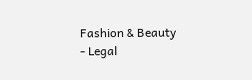Fashion & Beauty
- Legal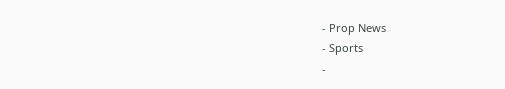- Prop News
- Sports
-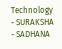Technology
- SURAKSHA
- SADHANA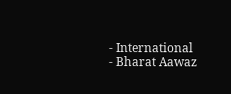- International
- Bharat Aawaz